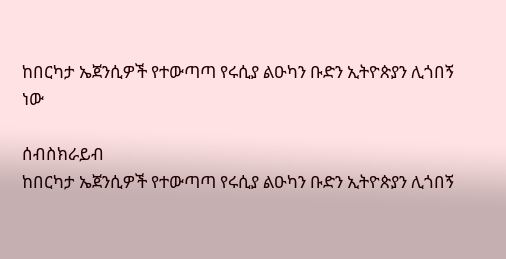ከበርካታ ኤጀንሲዎች የተውጣጣ የሩሲያ ልዑካን ቡድን ኢትዮጵያን ሊጎበኝ ነው

ሰብስክራይብ
ከበርካታ ኤጀንሲዎች የተውጣጣ የሩሲያ ልዑካን ቡድን ኢትዮጵያን ሊጎበኝ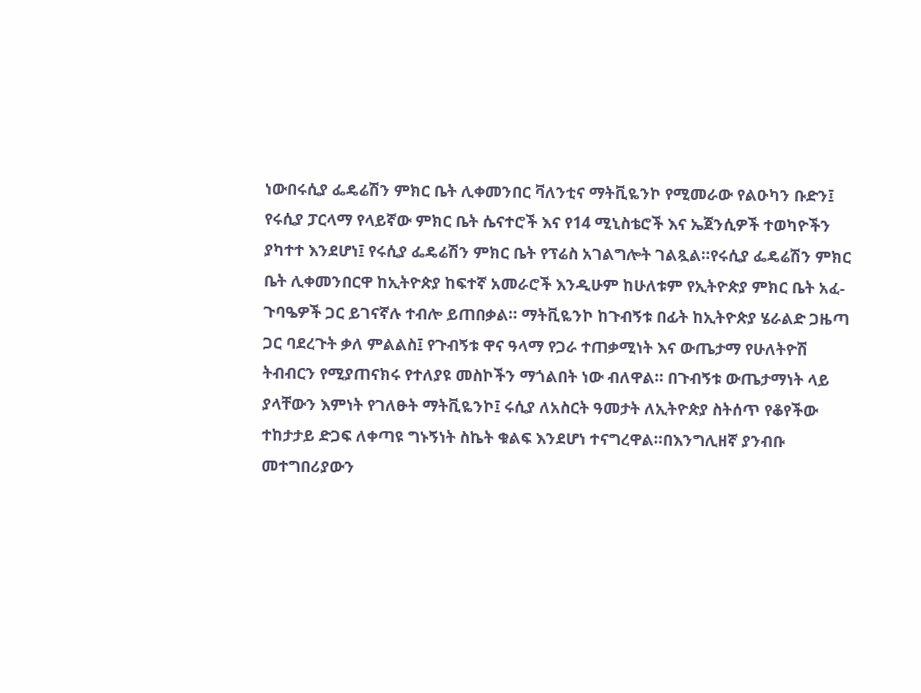ነውበሩሲያ ፌዴሬሽን ምክር ቤት ሊቀመንበር ቫለንቲና ማትቪዬንኮ የሚመራው የልዑካን ቡድን፤ የሩሲያ ፓርላማ የላይኛው ምክር ቤት ሴናተሮች እና የ14 ሚኒስቴሮች እና ኤጀንሲዎች ተወካዮችን ያካተተ እንደሆነ፤ የሩሲያ ፌዴሬሽን ምክር ቤት የፕሬስ አገልግሎት ገልጿል።የሩሲያ ፌዴሬሽን ምክር ቤት ሊቀመንበርዋ ከኢትዮጵያ ከፍተኛ አመራሮች እንዲሁም ከሁለቱም የኢትዮጵያ ምክር ቤት አፈ-ጉባዔዎች ጋር ይገናኛሉ ተብሎ ይጠበቃል። ማትቪዬንኮ ከጉብኝቱ በፊት ከኢትዮጵያ ሄራልድ ጋዜጣ ጋር ባደረጉት ቃለ ምልልስ፤ የጉብኝቱ ዋና ዓላማ የጋራ ተጠቃሚነት እና ውጤታማ የሁለትዮሽ ትብብርን የሚያጠናክሩ የተለያዩ መስኮችን ማጎልበት ነው ብለዋል። በጉብኝቱ ውጤታማነት ላይ ያላቸውን እምነት የገለፁት ማትቪዬንኮ፤ ሩሲያ ለአስርት ዓመታት ለኢትዮጵያ ስትሰጥ የቆየችው ተከታታይ ድጋፍ ለቀጣዩ ግኑኝነት ስኬት ቁልፍ እንደሆነ ተናግረዋል።በእንግሊዘኛ ያንብቡ መተግበሪያውን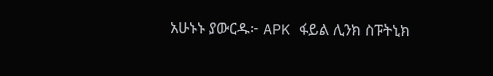አሁኑኑ ያውርዱ፦ APK ፋይል ሊንክ ስፑትኒክ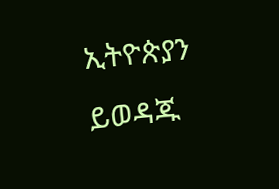ኢትዮጵያን ይወዳጁ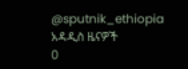@sputnik_ethiopia
አዳዲስ ዜናዎች
0